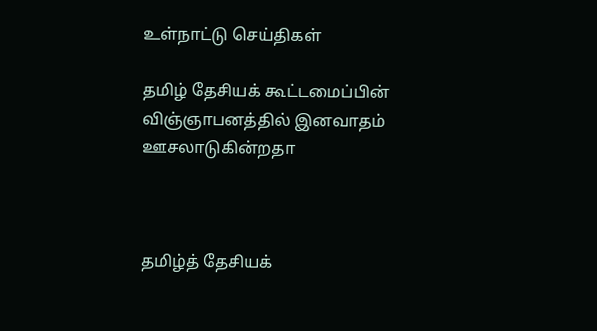உள்நாட்டு செய்திகள்

தமிழ் தேசியக் கூட்டமைப்பின் விஞ்ஞாபனத்தில் இனவாதம் ஊசலாடுகின்றதா



தமிழ்த் தேசியக்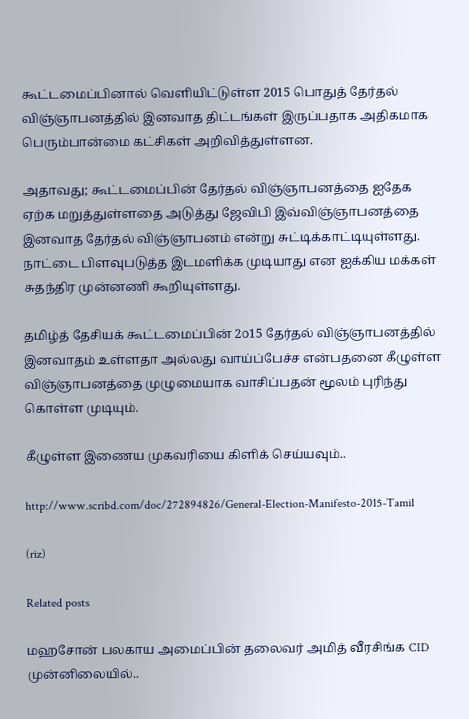கூட்டமைப்பினால் வெளியிட்டுள்ள 2015 பொதுத் தேர்தல் விஞ்ஞாபனத்தில் இனவாத திட்டங்கள் இருப்பதாக அதிகமாக பெரும்பான்மை கட்சிகள் அறிவித்துள்ளன.

அதாவது; கூட்டமைப்பின் தேர்தல் விஞ்ஞாபனத்தை ஐதேக ஏற்க மறுத்துள்ளதை அடுத்து ஜேவிபி இவ்விஞ்ஞாபனத்தை இனவாத தேர்தல் விஞ்ஞாபனம் என்று சுட்டிக்காட்டியுள்ளது. நாட்டை பிளவுபடுத்த இடமளிக்க முடியாது என ஐக்கிய மக்கள் சுதந்திர முன்னணி கூறியுள்ளது.

தமிழ்த் தேசியக் கூட்டமைப்பின் 2௦15 தேர்தல் விஞ்ஞாபனத்தில் இனவாதம் உள்ளதா அல்லது வாய்ப்பேச்ச என்பதனை கீழுள்ள விஞ்ஞாபனத்தை முழுமையாக வாசிப்பதன் மூலம் புரிந்து கொள்ள முடியும்.

கீழுள்ள இணைய முகவரியை கிளிக் செய்யவும்..

http://www.scribd.com/doc/272894826/General-Election-Manifesto-2015-Tamil

(riz)

Related posts

மஹசோன் பலகாய அமைப்பின் தலைவர் அமித் வீரசிங்க CID முன்னிலையில்..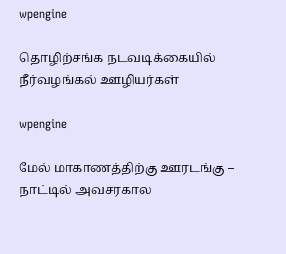wpengine

தொழிற்சங்க நடவடிக்கையில் நீர்வழங்கல் ஊழியர்கள்

wpengine

மேல் மாகாணத்திற்கு ஊரடங்கு – நாட்டில் அவசரகால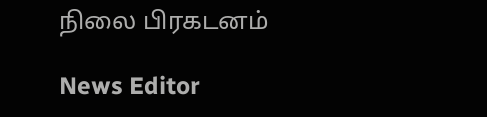நிலை பிரகடனம்

News Editor